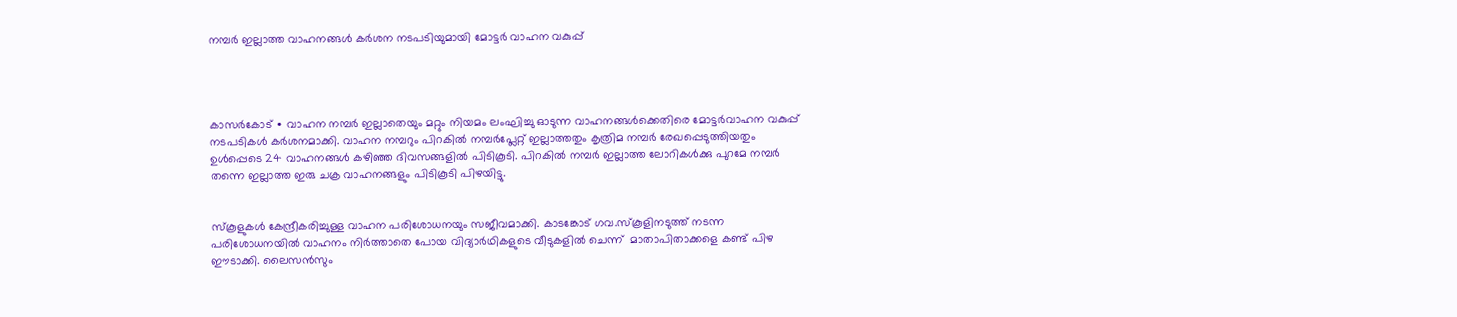നമ്പർ ഇല്ലാത്ത വാഹനങ്ങൾ കർശന നടപടിയുമായി മോട്ടർ വാഹന വകുപ്പ്




കാസർകോട് ∙ വാഹന നമ്പർ ഇല്ലാതെയും മറ്റും നിയമം ലംഘിച്ചു ഓടുന്ന വാഹനങ്ങൾക്കെതിരെ മോട്ടർവാഹന വകുപ്പ് നടപടികൾ കർശനമാക്കി. വാഹന നമ്പറും പിറകിൽ നമ്പർപ്ലേറ്റ് ഇല്ലാത്തതും കൃത്രിമ നമ്പർ രേഖപ്പെടുത്തിയതും ഉൾപ്പെടെ 24 വാഹനങ്ങൾ കഴിഞ്ഞ ദിവസങ്ങളിൽ പിടികൂടി. പിറകിൽ നമ്പർ ഇല്ലാത്ത ലോറികൾക്കു പുറമേ നമ്പർ തന്നെ ഇല്ലാത്ത ഇരു ചക്ര വാഹനങ്ങളും പിടികൂടി പിഴയിട്ടു.


സ്കൂളുകൾ കേന്ദ്രീകരിച്ചുള്ള വാഹന പരിശോധനയും സജീവമാക്കി. കാടങ്കോട് ഗവ.സ്കൂളിനടുത്ത് നടന്ന പരിശോധനയിൽ വാഹനം നിർത്താതെ പോയ വിദ്യാർഥികളുടെ വീടുകളിൽ ചെന്ന്  മാതാപിതാക്കളെ കണ്ട് പിഴ ഈടാക്കി. ലൈസൻസും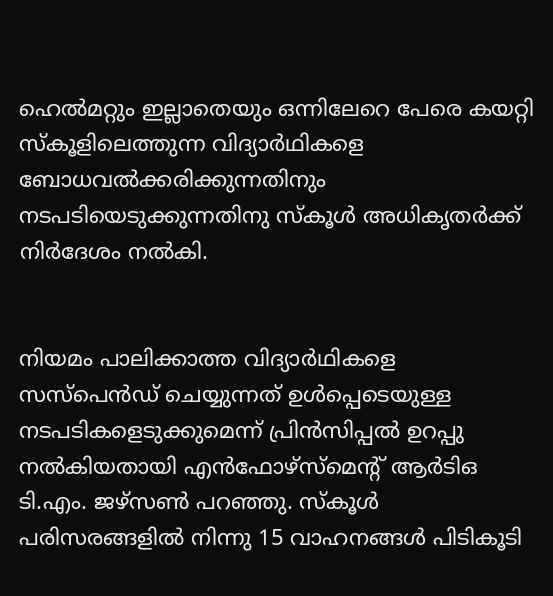ഹെൽമറ്റും ഇല്ലാതെയും ഒന്നിലേറെ പേരെ കയറ്റി സ്കൂളിലെത്തുന്ന വിദ്യാർഥികളെ  ബോധവൽക്കരിക്കുന്നതിനും നടപടിയെടുക്കുന്നതിനു സ്കൂൾ അധികൃതർക്ക് നിർദേശം നൽകി.


നിയമം പാലിക്കാത്ത വിദ്യാർഥികളെ സസ്പെൻഡ് ചെയ്യുന്നത് ഉൾപ്പെടെയുള്ള നടപടികളെടുക്കുമെന്ന് പ്രിൻസിപ്പൽ ഉറപ്പു നൽകിയതായി എൻഫോഴ്സ്മെന്റ് ആർടിഒ ടി.എം. ജഴ്സൺ പറഞ്ഞു. സ്കൂൾ പരിസരങ്ങളിൽ നിന്നു 15 വാഹനങ്ങൾ പിടികൂടി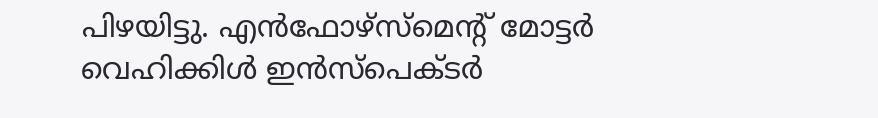പിഴയിട്ടു. എൻഫോഴ്സ്മെന്റ് മോട്ടർ വെഹിക്കിൾ ഇൻസ്പെക്ടർ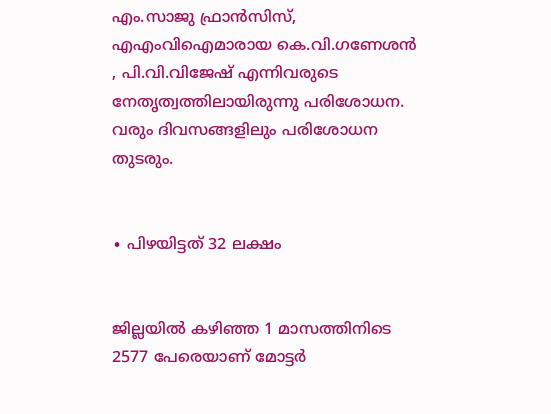എം.സാജു ഫ്രാൻസിസ്, എഎംവിഐമാരായ കെ.വി.ഗണേശൻ , പി.വി.വിജേഷ് എന്നിവരുടെ നേതൃത്വത്തിലായിരുന്നു പരിശോധന. വരും ദിവസങ്ങളിലും പരിശോധന തുടരും.


∙ പിഴയിട്ടത് 32 ലക്ഷം


ജില്ലയിൽ കഴിഞ്ഞ 1 മാസത്തിനിടെ 2577 പേരെയാണ് മോട്ടർ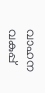വാഹന വകുപ്പ്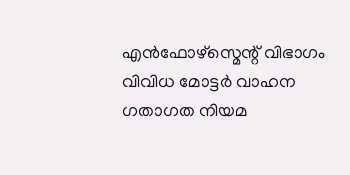എൻഫോഴ്സ്മെന്റ് വിഭാഗം വിവിധ മോട്ടർ വാഹന ഗതാഗത നിയമ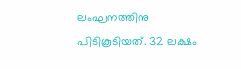ലംഘനത്തിനു പിടികൂടിയത്. 32 ലക്ഷം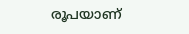രൂപയാണ്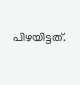പിഴയിട്ടത്.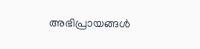അഭിപ്രായങ്ങള്‍